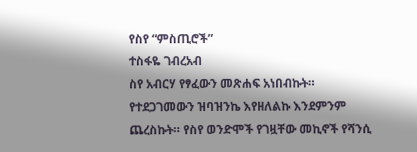የስየ “ምስጢሮች”
ተስፋዬ ገብረአብ
ስየ አብርሃ የፃፈውን መጽሐፍ አነበብኩት።
የተደጋገመውን ዝባዝንኬ እየዘለልኩ እንደምንም ጨረስኩት። የስየ ወንድሞች የገዟቸው መኪኖች የሻንሲ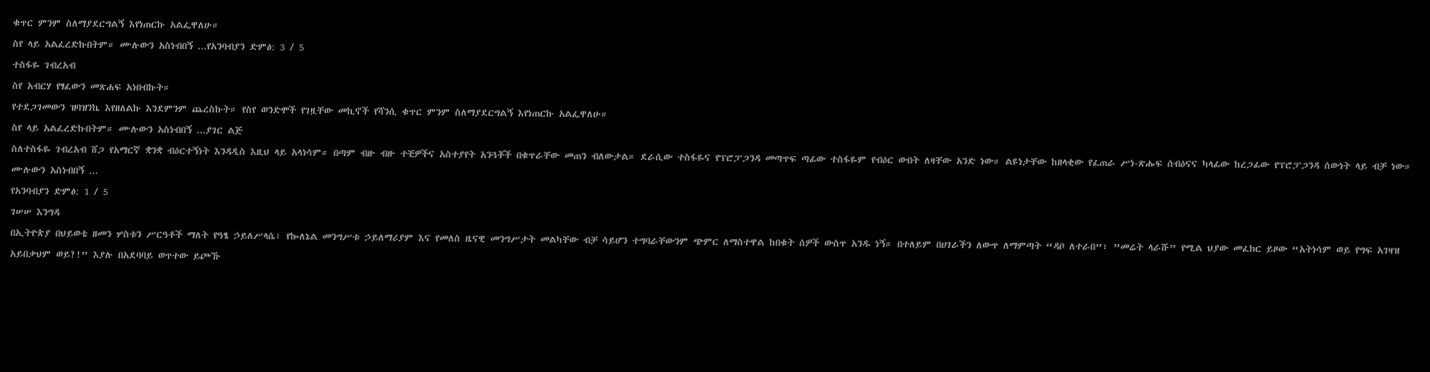ቁጥር ምንም ስለማያደርግልኝ እየነጠርኩ አልፌዋለሁ።
ስየ ላይ አልፈረድኩበትም። ሙሉውን አስነብበኝ ...የአንባብያን ድምፅ: 3 / 5
ተስፋዬ ገብረአብ
ስየ አብርሃ የፃፈውን መጽሐፍ አነበብኩት።
የተደጋገመውን ዝባዝንኬ እየዘለልኩ እንደምንም ጨረስኩት። የስየ ወንድሞች የገዟቸው መኪኖች የሻንሲ ቁጥር ምንም ስለማያደርግልኝ እየነጠርኩ አልፌዋለሁ።
ስየ ላይ አልፈረድኩበትም። ሙሉውን አስነብበኝ ...ያገር ልጅ
ስለተስፋዬ ገብረአብ ሸጋ የአማርኛ ቋንቋ ብዕርተኝነት እንዳዲስ እዚህ ላይ አላነሳም። በጣም ብዙ ብዙ ተቺዎችና አስተያየት አንጓቾች በቁጥራቸው መጠን ብለውታል። ደራሲው ተስፋዬና የፕሮፓጋንዳ መጣጥፍ ጣፊው ተስፋዬም የብዕር ውበት ለዛቸው አንድ ነው። ልዩነታቸው ከዘላቂው የፈጠራ ሥነ-ጽሑፍ ሰብዕናና ካላፊው ከረጋፊው የፕሮፓጋንዳ ሰውነት ላይ ብቻ ነው። ሙሉውን አስነብበኝ ...
የአንባብያን ድምፅ: 1 / 5
ገሠሠ እንግዳ
በኢትዮጵያ በህይወቴ ዘመን ሦስቱን ሥርዓቶች ማለት የዓፄ ኃይለሥላሴ፣ የኰለኔል መንግሥቱ ኃይለማሪያም እና የመለስ ዜናዊ መንግሥታት መልካቸው ብቻ ሳይሆን ተግባራቸውንም ጭምር ለማስተዋል ከበቁት ሰዎች ውስጥ አንዱ ነኝ። በተለይም በሀገራችን ለውጥ ለማምጣት “ዳቦ ለተራበ”፣ ”መሬት ላራሹ” የሚል ህያው መፈክር ይዞው “አትነሳም ወይ የግፍ አገዛዝ አይበቃህም ወይ?!” እያሉ በአደባባይ ወጥተው ይጮኹ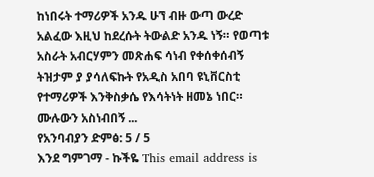ከነበሩት ተማሪዎች አንዱ ሁኘ ብዙ ውጣ ውረድ አልፈው እዚህ ከደረሱት ትውልድ አንዱ ነኝ። የወጣቱ አስራት አብርሃምን መጽሐፍ ሳነብ የቀሰቀሰብኝ ትዝታም ያ ያሳለፍኩት የአዲስ አበባ ዩኒቨርስቲ የተማሪዎች እንቅስቃሴ የእሳትነት ዘመኔ ነበር። ሙሉውን አስነብበኝ ...
የአንባብያን ድምፅ: 5 / 5
እንደ ግምገማ - ኩችዬ This email address is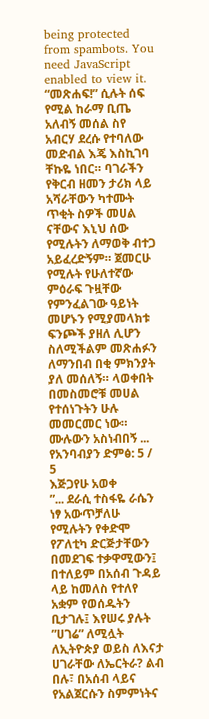being protected from spambots. You need JavaScript enabled to view it.
“መጽሐፍ!” ሲሉት ሰፍ የሚል ከራማ ቢጤ አለብኝ መሰል ስየ አብርሃ ደረሱ የተባለው መድብል እጄ እስኪገባ ቸኩዬ ነበር። ባገራችን የቅርብ ዘመን ታሪክ ላይ አሻራቸውን ካተሙት ጥቂት ስዎች መሀል ናቸውና እኒህ ሰው የሚሉትን ለማወቅ ብተጋ አይፈረድኝም። ጀመርሁ የሚሉት የሁለተኛው ምዕራፍ ጉዟቸው የምንፈልገው ዓይነት መሆኑን የሚያመላክቱ ፍንጮች ያዘለ ሊሆን ስለሚችልም መጽሐፉን ለማንበብ በቂ ምክንያት ያለ መሰለኝ። ላወቀበት በመስመሮቹ መሀል የተሰነጉትን ሁሉ መመርመር ነው። ሙሉውን አስነብበኝ ...
የአንባብያን ድምፅ: 5 / 5
እጅጋየሁ አወቀ
”... ደራሲ ተስፋዬ ራሴን ነፃ አውጥቻለሁ የሚሉትን የቀድሞ የፖለቲካ ድርጅታቸውን በመደገፍ ተቃዋሚውን፤ በተለይም በአሰብ ጉዳይ ላይ ከመለስ የተለየ አቋም የወሰዱትን ቢታገሉ፤ እየሠሩ ያሉት ”ሀገሬ” ለሚሏት ለኢትዮጵያ ወይስ ለእናታ ሀገራቸው ለኤርትራ? ልብ በሉ፣ በአሰብ ላይና የአልጀርሱን ስምምነትና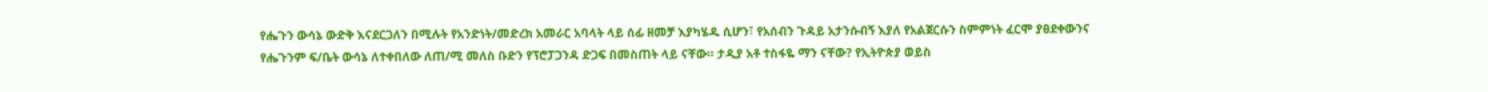የሔጉን ውሳኔ ውድቅ እናደርጋለን በሚሉት የአንድነት/መድረክ አመራር አባላት ላይ ሰፊ ዘመቻ እያካሄዱ ሲሆን፣ የአሰብን ጉዳይ አታንሱብኝ እያለ የአልጀርሱን ስምምነት ፈርሞ ያፀደቀውንና የሔጉንም ፍ/ቤት ውሳኔ ለተቀበለው ለጠ/ሚ መለስ ቡድን የፕሮፓጋንዳ ድጋፍ በመስጠት ላይ ናቸው። ታዲያ አቶ ተስፋዬ ማን ናቸው? የኢትዮጵያ ወይስ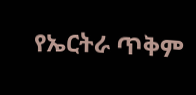የኤርትራ ጥቅም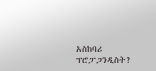አስከባሪ ፕሮፓጋንዲስት?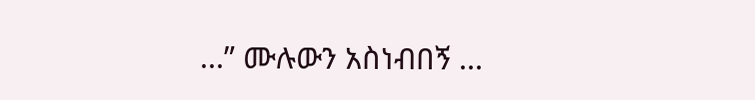...” ሙሉውን አስነብበኝ ...